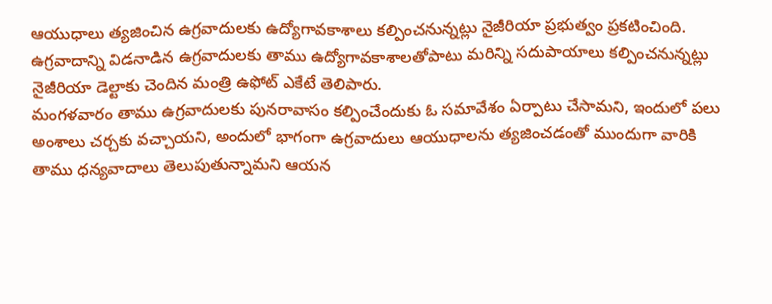ఆయుధాలు త్యజించిన ఉగ్రవాదులకు ఉద్యోగావకాశాలు కల్పించనున్నట్లు నైజీరియా ప్రభుత్వం ప్రకటించింది.
ఉగ్రవాదాన్ని విడనాడిన ఉగ్రవాదులకు తాము ఉద్యోగావకాశాలతోపాటు మరిన్ని సదుపాయాలు కల్పించనున్నట్లు నైజీరియా డెల్టాకు చెందిన మంత్రి ఉఫోట్ ఎకేటే తెలిపారు.
మంగళవారం తాము ఉగ్రవాదులకు పునరావాసం కల్పించేందుకు ఓ సమావేశం ఏర్పాటు చేసామని, ఇందులో పలు అంశాలు చర్చకు వచ్చాయని, అందులో భాగంగా ఉగ్రవాదులు ఆయుధాలను త్యజించడంతో ముందుగా వారికి తాము ధన్యవాదాలు తెలుపుతున్నామని ఆయన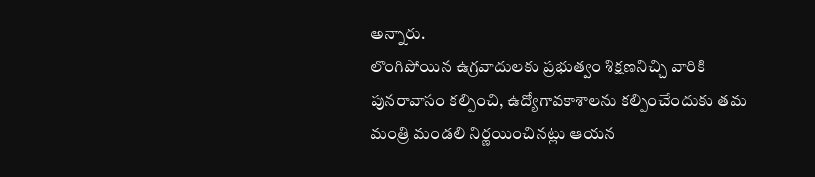అన్నారు.
లొంగిపోయిన ఉగ్రవాదులకు ప్రభుత్వం శిక్షణనిచ్చి వారికి పునరావాసం కల్పించి, ఉద్యోగావకాశాలను కల్పించేందుకు తమ మంత్రి మండలి నిర్ణయించినట్లు ఆయన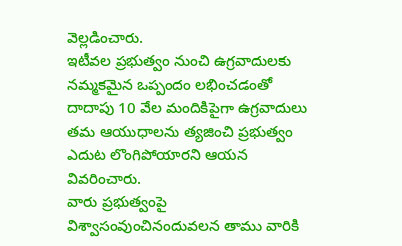వెల్లడించారు.
ఇటీవల ప్రభుత్వం నుంచి ఉగ్రవాదులకు నమ్మకమైన ఒప్పందం లభించడంతో దాదాపు 10 వేల మందికిపైగా ఉగ్రవాదులు తమ ఆయుధాలను త్యజించి ప్రభుత్వం ఎదుట లొంగిపోయారని ఆయన వివరించారు.
వారు ప్రభుత్వంపై విశ్వాసంవుంచినందువలన తాము వారికి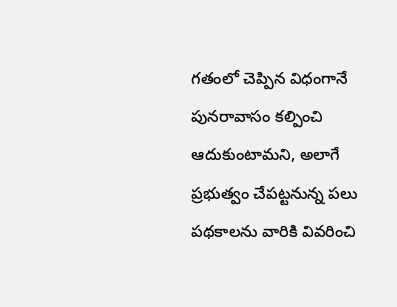గతంలో చెప్పిన విధంగానే పునరావాసం కల్పించి ఆదుకుంటామని, అలాగే ప్రభుత్వం చేపట్టనున్న పలు పథకాలను వారికి వివరించి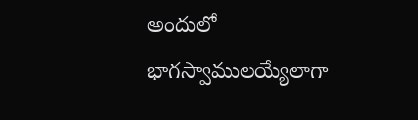అందులో భాగస్వాములయ్యేలాగా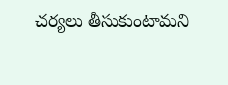చర్యలు తీసుకుంటామని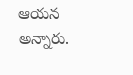ఆయన అన్నారు.